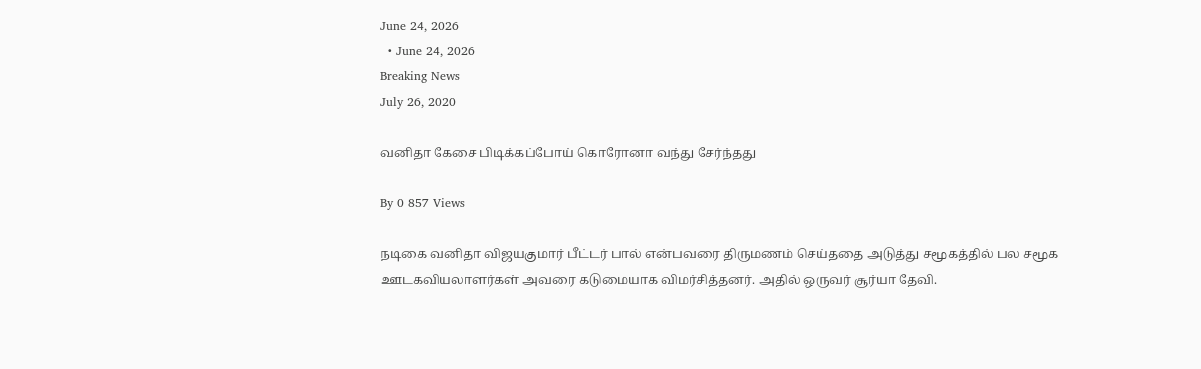June 24, 2026
  • June 24, 2026
Breaking News
July 26, 2020

வனிதா கேசை பிடிக்கப்போய் கொரோனா வந்து சேர்ந்தது

By 0 857 Views

நடிகை வனிதா விஜயகுமார் பீட்டர் பால் என்பவரை திருமணம் செய்ததை அடுத்து சமூகத்தில் பல சமூக ஊடகவியலாளர்கள் அவரை கடுமையாக விமர்சித்தனர். அதில் ஒருவர் சூர்யா தேவி.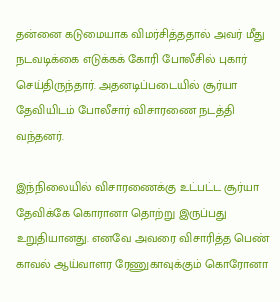தன்னை கடுமையாக விமர்சித்ததால் அவர் மீது நடவடிக்கை எடுக்கக் கோரி போலீசில் புகார் செய்திருந்தார். அதனடிப்படையில் சூர்யா தேவியிடம் போலீசார் விசாரணை நடத்தி வந்தனர்.

இந்நிலையில் விசாரணைக்கு உட்பட்ட சூர்யா தேவிக்கே கொரானா தொற்று இருப்பது உறுதியானது. எனவே அவரை விசாரித்த பெண் காவல் ஆய்வாளர ரேணுகாவுக்கும் கொரோனா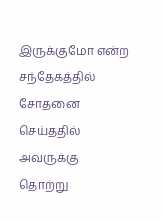இருக்குமோ என்ற சந்தேகத்தில் சோதனை செய்ததில் அவருக்கு தொற்று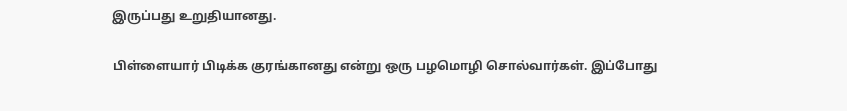இருப்பது உறுதியானது.

பிள்ளையார் பிடிக்க குரங்கானது என்று ஒரு பழமொழி சொல்வார்கள். இப்போது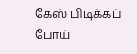கேஸ் பிடிக்கப் போய்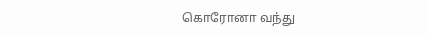கொரோனா வந்து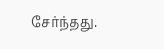சேர்ந்தது.